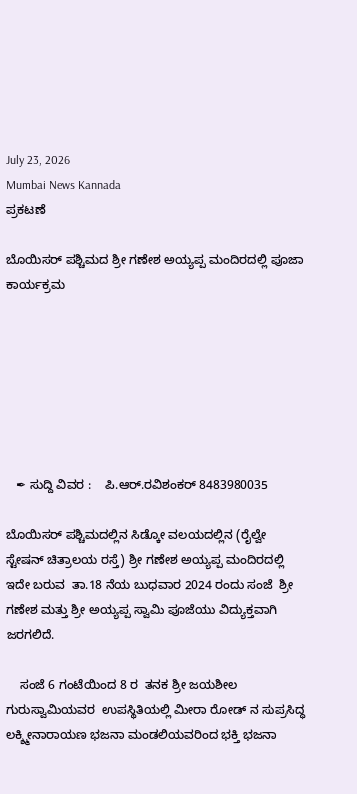July 23, 2026
Mumbai News Kannada
ಪ್ರಕಟಣೆ

ಬೊಯಿಸರ್ ಪಶ್ಚಿಮದ ಶ್ರೀ ಗಣೇಶ ಅಯ್ಯಪ್ಪ ಮಂದಿರದಲ್ಲಿ ಪೂಜಾ ಕಾರ್ಯಕ್ರಮ







   ✒ ಸುದ್ದಿ ವಿವರ :    ಪಿ.ಆರ್.ರವಿಶಂಕರ್ 8483980035

ಬೊಯಿಸರ್ ಪಶ್ಚಿಮದಲ್ಲಿನ ಸಿಡ್ಕೋ ವಲಯದಲ್ಲಿನ (ರೈಲ್ವೇ ಸ್ಟೇಷನ್ ಚಿತ್ರಾಲಯ ರಸ್ತೆ) ಶ್ರೀ ಗಣೇಶ ಅಯ್ಯಪ್ಪ ಮಂದಿರದಲ್ಲಿ ಇದೇ ಬರುವ  ತಾ.18 ನೆಯ ಬುಧವಾರ 2024 ರಂದು ಸಂಜೆ  ಶ್ರೀ ಗಣೇಶ ಮತ್ತು ಶ್ರೀ ಅಯ್ಯಪ್ಪ ಸ್ವಾಮಿ ಪೂಜೆಯು ವಿದ್ಯುಕ್ತವಾಗಿ ಜರಗಲಿದೆ.

    ಸಂಜೆ 6 ಗಂಟೆಯಿಂದ 8 ರ  ತನಕ ಶ್ರೀ ಜಯಶೀಲ ಗುರುಸ್ವಾಮಿಯವರ  ಉಪಸ್ಥಿತಿಯಲ್ಲಿ ಮೀರಾ ರೋಡ್ ನ ಸುಪ್ರಸಿದ್ಧ ಲಕ್ಶ್ಮೀನಾರಾಯಣ ಭಜನಾ ಮಂಡಲಿಯವರಿಂದ ಭಕ್ತಿ ಭಜನಾ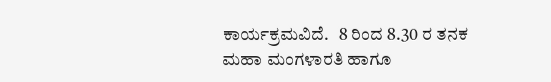ಕಾರ್ಯಕ್ರಮವಿದೆ.   8 ರಿಂದ 8.30 ರ ತನಕ ಮಹಾ ಮಂಗಳಾರತಿ ಹಾಗೂ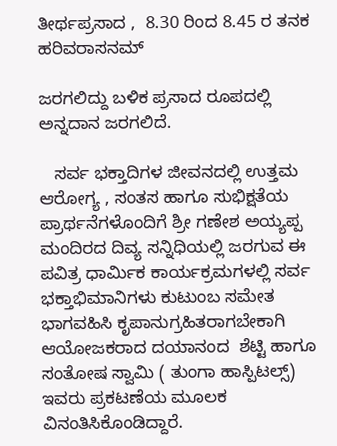ತೀರ್ಥಪ್ರಸಾದ ,  8.30 ರಿಂದ 8.45 ರ ತನಕ ಹರಿವರಾಸನಮ್

ಜರಗಲಿದ್ದು ಬಳಿಕ ಪ್ರಸಾದ ರೂಪದಲ್ಲಿ ಅನ್ನದಾನ ಜರಗಲಿದೆ.

   ಸರ್ವ ಭಕ್ತಾದಿಗಳ ಜೀವನದಲ್ಲಿ ಉತ್ತಮ ಆರೋಗ್ಯ , ಸಂತಸ ಹಾಗೂ ಸುಭಿಕ್ಷತೆಯ ಪ್ರಾರ್ಥನೆಗಳೊಂದಿಗೆ ಶ್ರೀ ಗಣೇಶ ಅಯ್ಯಪ್ಪ ಮಂದಿರದ ದಿವ್ಯ ಸನ್ನಿಧಿಯಲ್ಲಿ ಜರಗುವ ಈ ಪವಿತ್ರ ಧಾರ್ಮಿಕ ಕಾರ್ಯಕ್ರಮಗಳಲ್ಲಿ ಸರ್ವ ಭಕ್ತಾಭಿಮಾನಿಗಳು ಕುಟುಂಬ ಸಮೇತ ಭಾಗವಹಿಸಿ ಕೃಪಾನುಗ್ರಹಿತರಾಗಬೇಕಾಗಿ ಆಯೋಜಕರಾದ ದಯಾನಂದ  ಶೆಟ್ಟಿ ಹಾಗೂ ಸಂತೋಷ ಸ್ವಾಮಿ ( ತುಂಗಾ ಹಾಸ್ಪಿಟಲ್ಸ್) ಇವರು ಪ್ರಕಟಣೆಯ ಮೂಲಕ ವಿನಂತಿಸಿಕೊಂಡಿದ್ದಾರೆ.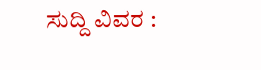ಸುದ್ದಿ ವಿವರ :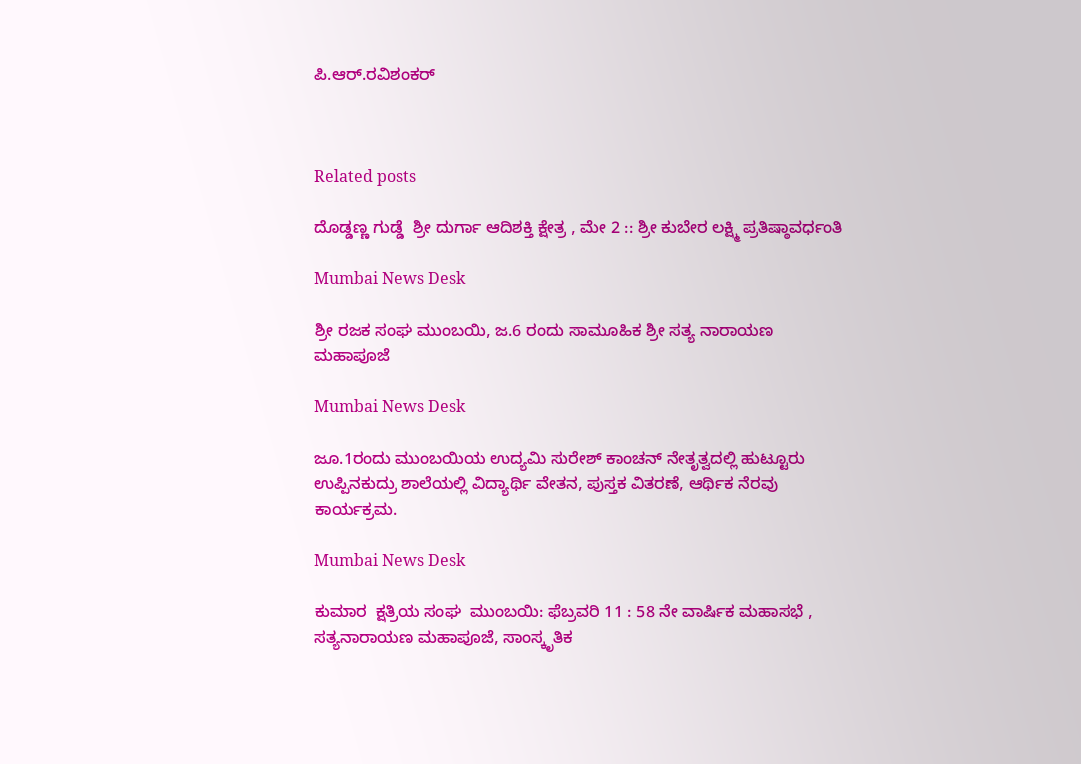ಪಿ.ಆರ್.ರವಿಶಂಕರ್



Related posts

ದೊಡ್ಡಣ್ಣ ಗುಡ್ಡೆ  ಶ್ರೀ ದುರ್ಗಾ ಆದಿಶಕ್ತಿ ಕ್ಷೇತ್ರ , ಮೇ 2 :: ಶ್ರೀ ಕುಬೇರ ಲಕ್ಷ್ಮಿ ಪ್ರತಿಷ್ಠಾವರ್ಧಂತಿ

Mumbai News Desk

ಶ್ರೀ ರಜಕ ಸಂಘ ಮುಂಬಯಿ, ಜ.6 ರಂದು ಸಾಮೂಹಿಕ ಶ್ರೀ ಸತ್ಯ ನಾರಾಯಣ ಮಹಾಪೂಜೆ

Mumbai News Desk

ಜೂ.1ರಂದು ಮುಂಬಯಿಯ ಉದ್ಯಮಿ ಸುರೇಶ್ ಕಾಂಚನ್ ನೇತೃತ್ವದಲ್ಲಿ ಹುಟ್ಟೂರು ಉಪ್ಪಿನಕುದ್ರು ಶಾಲೆಯಲ್ಲಿ ವಿದ್ಯಾರ್ಥಿ ವೇತನ, ಪುಸ್ತಕ ವಿತರಣೆ, ಆರ್ಥಿಕ ನೆರವು ಕಾರ್ಯಕ್ರಮ.

Mumbai News Desk

ಕುಮಾರ  ಕ್ಷತ್ರಿಯ ಸಂಘ  ಮುಂಬಯಿ: ಫೆಬ್ರವರಿ 11 : 58 ನೇ ವಾರ್ಷಿಕ ಮಹಾಸಭೆ , ಸತ್ಯನಾರಾಯಣ ಮಹಾಪೂಜೆ, ಸಾಂಸ್ಕೃತಿಕ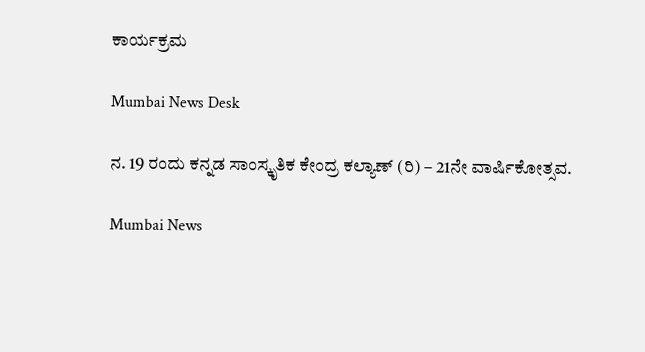ಕಾರ್ಯಕ್ರಮ

Mumbai News Desk

ನ. 19 ರಂದು ಕನ್ನಡ ಸಾಂಸ್ಕೃತಿಕ ಕೇಂದ್ರ ಕಲ್ಯಾಣ್ (ರಿ) – 21ನೇ ವಾರ್ಷಿಕೋತ್ಸವ.

Mumbai News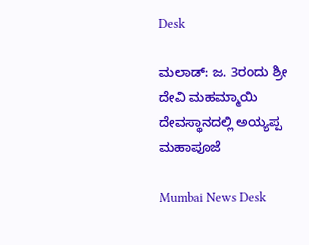Desk

ಮಲಾಡ್: ಜ. 3ರಂದು ಶ್ರೀ ದೇವಿ ಮಹಮ್ಮಾಯಿ ದೇವಸ್ಥಾನದಲ್ಲಿ ಅಯ್ಯಪ್ಪ ಮಹಾಪೂಜೆ

Mumbai News Desk